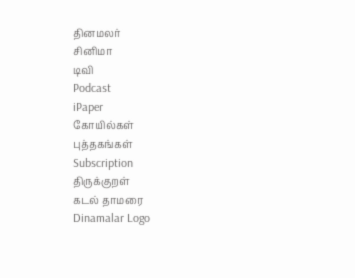தினமலர்
சினிமா
டிவி
Podcast
iPaper
கோயில்கள்
புத்தகங்கள்
Subscription
திருக்குறள்
கடல் தாமரை
Dinamalar Logo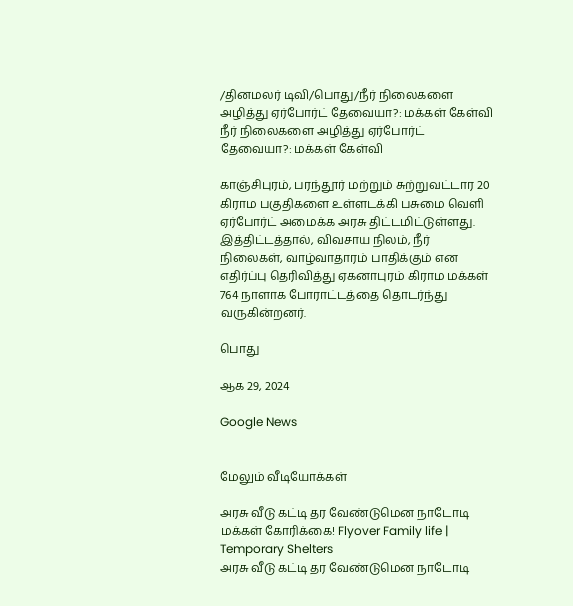/தினமலர் டிவி/பொது/நீர் நிலைகளை அழித்து ஏர்போர்ட் தேவையா?: மக்கள் கேள்வி
நீர் நிலைகளை அழித்து ஏர்போர்ட் தேவையா?: மக்கள் கேள்வி

காஞ்சிபுரம், பரந்தூர் மற்றும் சுற்றுவட்டார 20 கிராம பகுதிகளை உள்ளடக்கி பசுமை வெளி ஏர்போர்ட் அமைக்க அரசு திட்டமிட்டுள்ளது. இத்திட்டத்தால், விவசாய நிலம், நீர் நிலைகள், வாழ்வாதாரம் பாதிக்கும் என எதிர்ப்பு தெரிவித்து ஏகனாபுரம் கிராம மக்கள் 764 நாளாக போராட்டத்தை தொடர்ந்து வருகின்றனர்.

பொது

ஆக 29, 2024

Google News


மேலும் வீடியோக்கள்

அரசு வீடு கட்டி தர வேண்டுமென நாடோடி மக்கள் கோரிக்கை! Flyover Family life | Temporary Shelters
அரசு வீடு கட்டி தர வேண்டுமென நாடோடி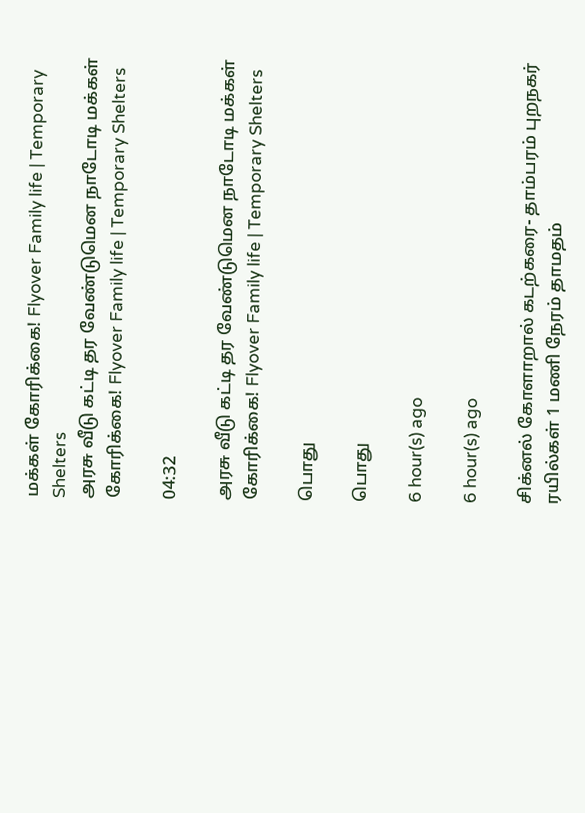மக்கள் கோரிக்கை! Flyover Family life | Temporary Shelters
அரசு வீடு கட்டி தர வேண்டுமென நாடோடி மக்கள் கோரிக்கை! Flyover Family life | Temporary Shelters

04:32

அரசு வீடு கட்டி தர வேண்டுமென நாடோடி மக்கள் கோரிக்கை! Flyover Family life | Temporary Shelters

பொது

பொது

6 hour(s) ago

6 hour(s) ago

சிக்னல் கோளாறால் கடற்கரை- தாம்பரம் புறநகர் ரயில்கள் 1 மணி நேரம் தாமதம்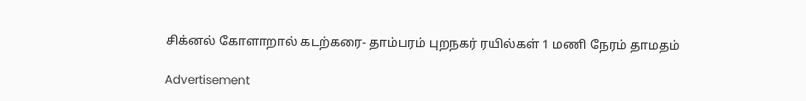சிக்னல் கோளாறால் கடற்கரை- தாம்பரம் புறநகர் ரயில்கள் 1 மணி நேரம் தாமதம்

Advertisement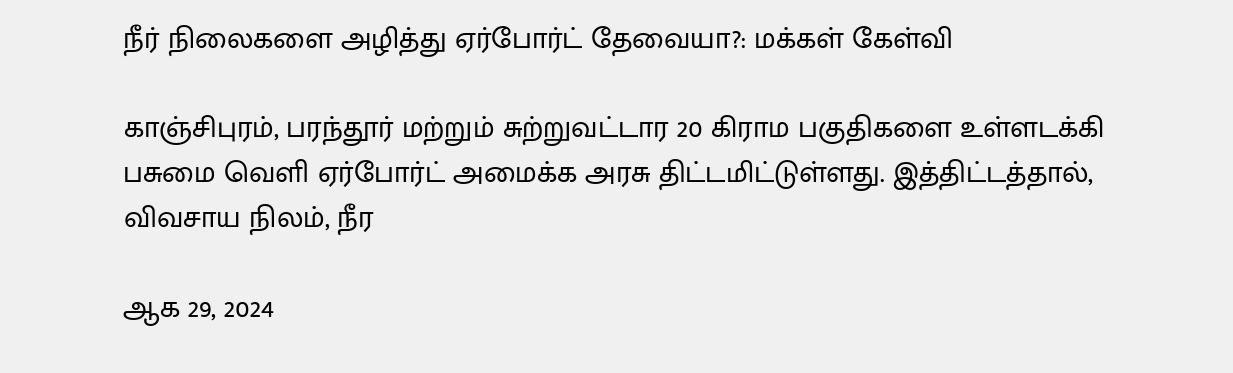நீர் நிலைகளை அழித்து ஏர்போர்ட் தேவையா?: மக்கள் கேள்வி

காஞ்சிபுரம், பரந்தூர் மற்றும் சுற்றுவட்டார 20 கிராம பகுதிகளை உள்ளடக்கி பசுமை வெளி ஏர்போர்ட் அமைக்க அரசு திட்டமிட்டுள்ளது. இத்திட்டத்தால், விவசாய நிலம், நீர

ஆக 29, 2024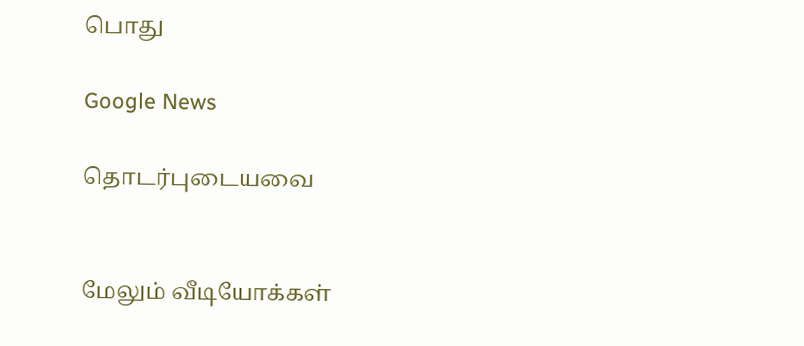பொது

Google News

தொடர்புடையவை


மேலும் வீடியோக்கள்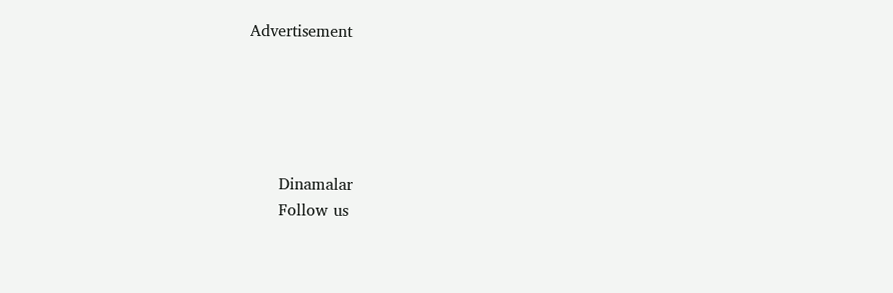Advertisement





      Dinamalar
      Follow us